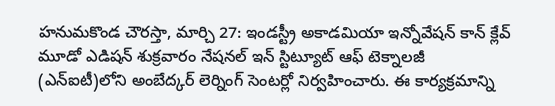హనుమకొండ చౌరస్తా, మార్చి 27: ఇండస్ట్రీ అకాడమియా ఇన్నోవేషన్ కాన్ క్లేవ్ మూడో ఎడిషన్ శుక్రవారం నేషనల్ ఇన్ స్టిట్యూట్ ఆఫ్ టెక్నాలజీ (ఎన్ఐటీ)లోని అంబేద్కర్ లెర్నింగ్ సెంటర్లో నిర్వహించారు. ఈ కార్యక్రమాన్ని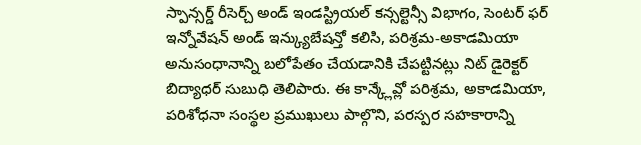స్పాన్సర్డ్ రీసెర్చ్ అండ్ ఇండస్ట్రియల్ కన్సల్టెన్సీ విభాగం, సెంటర్ ఫర్ ఇన్నోవేషన్ అండ్ ఇన్క్యుబేషన్తో కలిసి, పరిశ్రమ-అకాడమియా అనుసంధానాన్ని బలోపేతం చేయడానికి చేపట్టినట్లు నిట్ డైరెక్టర్ బిద్యాధర్ సుబుధి తెలిపారు. ఈ కాన్క్లేవ్లో పరిశ్రమ, అకాడమియా, పరిశోధనా సంస్థల ప్రముఖులు పాల్గొని, పరస్పర సహకారాన్ని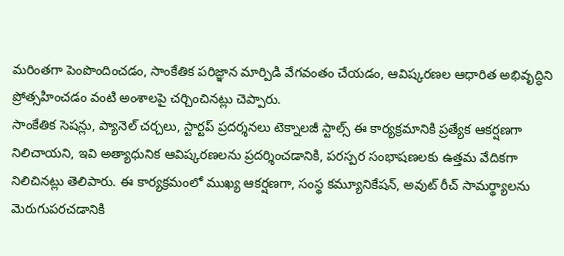మరింతగా పెంపొందించడం, సాంకేతిక పరిజ్ఞాన మార్పిడి వేగవంతం చేయడం, ఆవిష్కరణల ఆధారిత అభివృద్ధిని ప్రోత్సహించడం వంటి అంశాలపై చర్చించినట్లు చెప్పారు.
సాంకేతిక సెషన్లు, ప్యానెల్ చర్చలు, స్టార్టప్ ప్రదర్శనలు టెక్నాలజీ స్టాల్స్ ఈ కార్యక్రమానికి ప్రత్యేక ఆకర్షణగా నిలిచాయని, ఇవి అత్యాధునిక ఆవిష్కరణలను ప్రదర్శించడానికి, పరస్పర సంభాషణలకు ఉత్తమ వేదికగా నిలిచినట్లు తెలిపారు. ఈ కార్యక్రమంలో ముఖ్య ఆకర్షణగా, సంస్థ కమ్యూనికేషన్, అవుట్ రీచ్ సామర్థ్యాలను మెరుగుపరచడానికి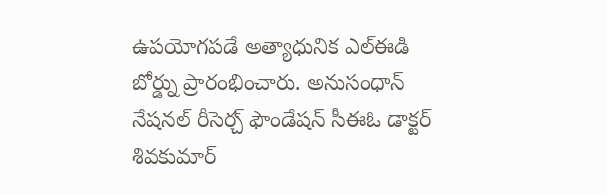ఉపయోగపడే అత్యాధునిక ఎల్ఈడి బోర్డ్ను ప్రారంభించారు. అనుసంధాన్ నేషనల్ రీసెర్చ్ ఫౌండేషన్ సీఈఓ డాక్టర్ శివకుమార్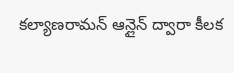కల్యాణరామన్ ఆన్లైన్ ద్వారా కీలక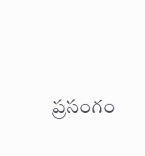ప్రసంగం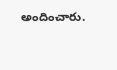అందించారు.